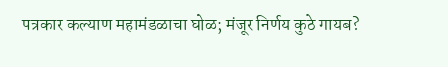पत्रकार कल्याण महामंडळाचा घोळ; मंजूर निर्णय कुठे गायब?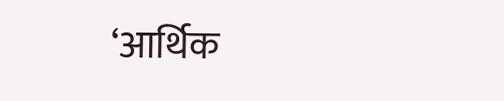‘आर्थिक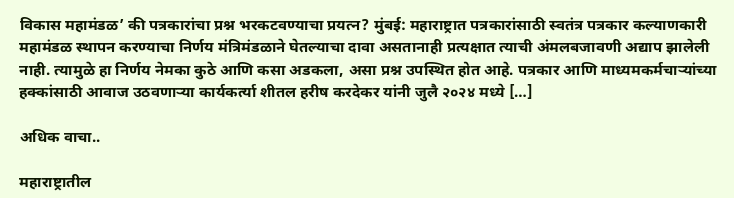विकास महामंडळ’ की पत्रकारांचा प्रश्न भरकटवण्याचा प्रयत्न? मुंबई: महाराष्ट्रात पत्रकारांसाठी स्वतंत्र पत्रकार कल्याणकारी महामंडळ स्थापन करण्याचा निर्णय मंत्रिमंडळाने घेतल्याचा दावा असतानाही प्रत्यक्षात त्याची अंमलबजावणी अद्याप झालेली नाही. त्यामुळे हा निर्णय नेमका कुठे आणि कसा अडकला, असा प्रश्न उपस्थित होत आहे. पत्रकार आणि माध्यमकर्मचाऱ्यांच्या हक्कांसाठी आवाज उठवणाऱ्या कार्यकर्त्या शीतल हरीष करदेकर यांनी जुलै २०२४ मध्ये […]

अधिक वाचा..

महाराष्ट्रातील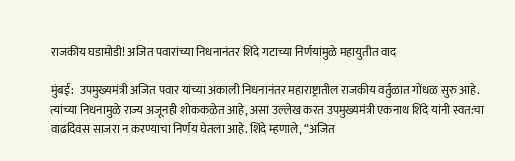राजकीय घडामोडी! अजित पवारांच्या निधनानंतर शिंदे गटाच्या निर्णयांमुळे महायुतीत वाद

मुंबई:  उपमुख्यमंत्री अजित पवार यांच्या अकाली निधनानंतर महाराष्ट्रातील राजकीय वर्तुळात गोंधळ सुरु आहे. त्यांच्या निधनामुळे राज्य अजूनही शोककळेत आहे, असा उल्लेख करत उपमुख्यमंत्री एकनाथ शिंदे यांनी स्वत:चा वाढदिवस साजरा न करण्याचा निर्णय घेतला आहे. शिंदे म्हणाले, “अजित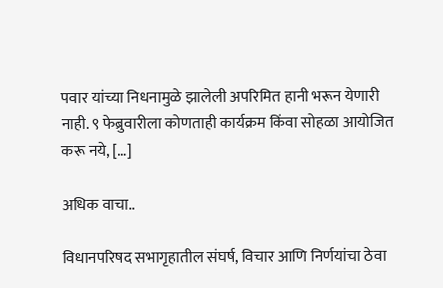पवार यांच्या निधनामुळे झालेली अपरिमित हानी भरून येणारी नाही. ९ फेब्रुवारीला कोणताही कार्यक्रम किंवा सोहळा आयोजित करू नये, […]

अधिक वाचा..

विधानपरिषद सभागृहातील संघर्ष, विचार आणि निर्णयांचा ठेवा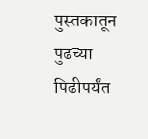पुस्तकातून पुढच्या पिढीपर्यंत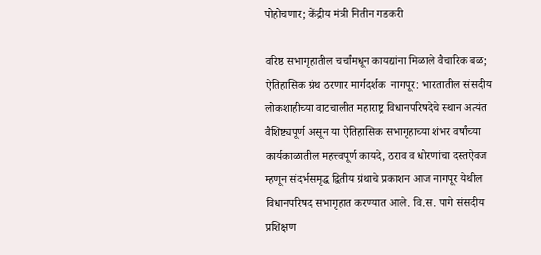पोहोचणार; केंद्रीय मंत्री नितीन गडकरी

वरिष्ठ सभागृहातील चर्चांमधून कायद्यांना मिळाले वैचारिक बळ; ऐतिहासिक ग्रंथ ठरणार मार्गदर्शक  नागपूर: भारतातील संसदीय लोकशाहीच्या वाटचालीत महाराष्ट्र विधानपरिषदेचे स्थान अत्यंत वैशिष्ट्यपूर्ण असून या ऐतिहासिक सभागृहाच्या शंभर वर्षांच्या कार्यकाळातील महत्त्वपूर्ण कायदे, ठराव व धोरणांचा दस्तऐवज म्हणून संदर्भसमृद्ध द्वितीय ग्रंथाचे प्रकाशन आज नागपूर येथील विधानपरिषद सभागृहात करण्यात आले. वि.स. पागे संसदीय प्रशिक्षण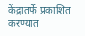केंद्रातर्फे प्रकाशित करण्यात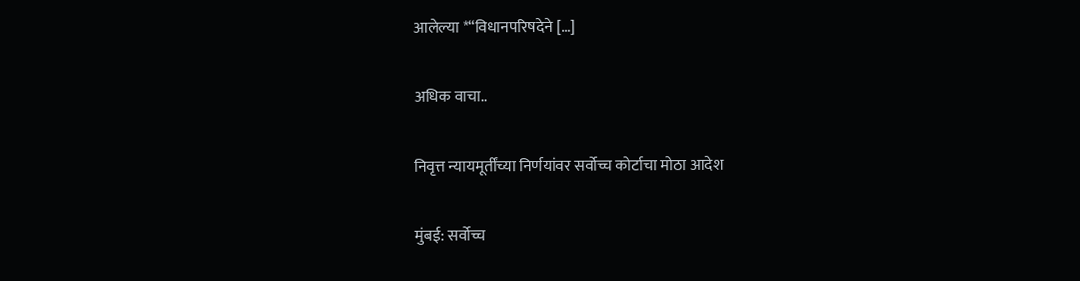आलेल्या *“विधानपरिषदेने […]

अधिक वाचा..

निवृत्त न्यायमूर्तींच्या निर्णयांवर सर्वोच्च कोर्टाचा मोठा आदेश

मुंबई: सर्वोच्च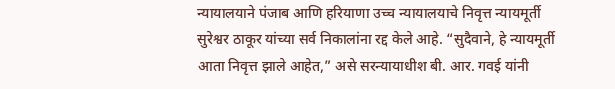न्यायालयाने पंजाब आणि हरियाणा उच्च न्यायालयाचे निवृत्त न्यायमूर्ती सुरेश्वर ठाकूर यांच्या सर्व निकालांना रद्द केले आहे. “सुदैवाने, हे न्यायमूर्ती आता निवृत्त झाले आहेत,” असे सरन्यायाधीश बी. आर. गवई यांनी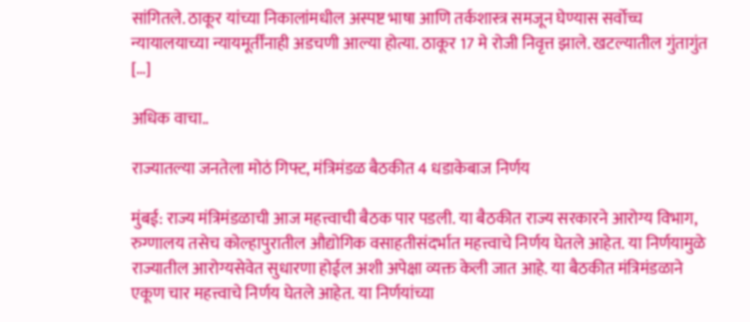सांगितले. ठाकूर यांच्या निकालांमधील अस्पष्ट भाषा आणि तर्कशास्त्र समजून घेण्यास सर्वोच्च न्यायालयाच्या न्यायमूर्तींनाही अडचणी आल्या होत्या. ठाकूर 17 मे रोजी निवृत्त झाले. खटल्यातील गुंतागुंत […]

अधिक वाचा..

राज्यातल्या जनतेला मोठं गिफ्ट, मंत्रिमंडळ बैठकीत 4 धडाकेबाज निर्णय

मुंबई: राज्य मंत्रिमंडळाची आज महत्त्वाची बैठक पार पडली. या बैठकीत राज्य सरकारने आरोग्य विभाग, रुग्णालय तसेच कोल्हापुरातील औद्योगिक वसाहतीसंदर्भात महत्त्वाचे निर्णय घेतले आहेत. या निर्णयामुळे राज्यातील आरोग्यसेवेत सुधारणा होईल अशी अपेक्षा व्यक्त केली जात आहे. या बैठकीत मंत्रिमंडळाने एकूण चार महत्त्वाचे निर्णय घेतले आहेत. या निर्णयांच्या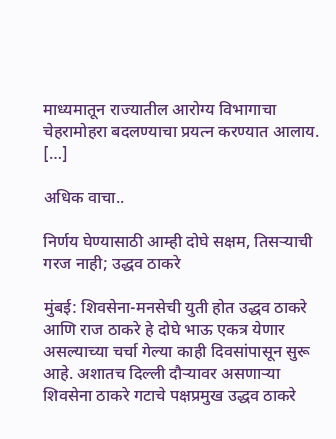माध्यमातून राज्यातील आरोग्य विभागाचा चेहरामोहरा बदलण्याचा प्रयत्न करण्यात आलाय. […]

अधिक वाचा..

निर्णय घेण्यासाठी आम्ही दोघे सक्षम, तिसऱ्याची गरज नाही; उद्धव ठाकरे

मुंबई: शिवसेना-मनसेची युती होत उद्धव ठाकरे आणि राज ठाकरे हे दोघे भाऊ एकत्र येणार असल्याच्या चर्चा गेल्या काही दिवसांपासून सुरू आहे. अशातच दिल्ली दौऱ्यावर असणाऱ्या शिवसेना ठाकरे गटाचे पक्षप्रमुख उद्धव ठाकरे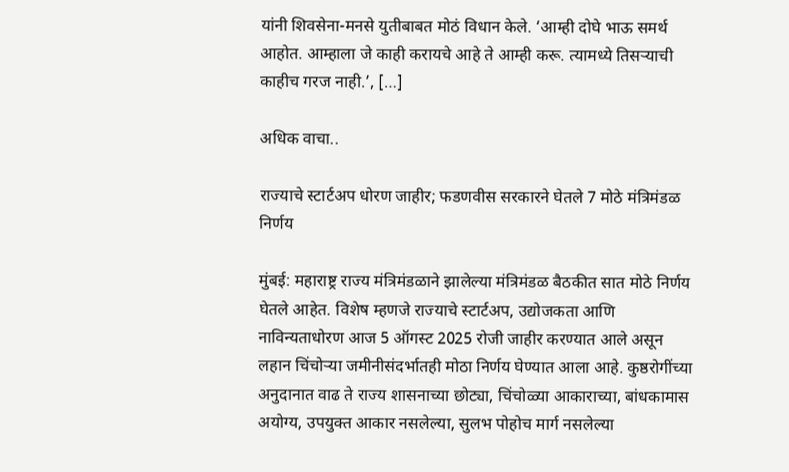यांनी शिवसेना-मनसे युतीबाबत मोठं विधान केले. ‘आम्ही दोघे भाऊ समर्थ आहोत. आम्हाला जे काही करायचे आहे ते आम्ही करू. त्यामध्ये तिसऱ्याची काहीच गरज नाही.’, […]

अधिक वाचा..

राज्याचे स्टार्टअप धोरण जाहीर; फडणवीस सरकारने घेतले 7 मोठे मंत्रिमंडळ निर्णय

मुंबई: महाराष्ट्र राज्य मंत्रिमंडळाने झालेल्या मंत्रिमंडळ बैठकीत सात मोठे निर्णय घेतले आहेत. विशेष म्हणजे राज्याचे स्टार्टअप, उद्योजकता आणि नाविन्यताधोरण आज 5 ऑगस्ट 2025 रोजी जाहीर करण्यात आले असून लहान चिंचोऱ्या जमीनीसंदर्भातही मोठा निर्णय घेण्यात आला आहे. कुष्ठरोगींच्या अनुदानात वाढ ते राज्य शासनाच्या छोट्या, चिंचोळ्या आकाराच्या, बांधकामास अयोग्य, उपयुक्त आकार नसलेल्या, सुलभ पोहोच मार्ग नसलेल्या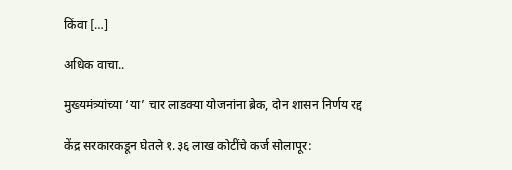किंवा […]

अधिक वाचा..

मुख्यमंत्र्यांच्या ‘या’ चार लाडक्या योजनांना ब्रेक, दोन शासन निर्णय रद्द

केंद्र सरकारकडून घेतले १.३६ लाख कोटींचे कर्ज सोलापूर: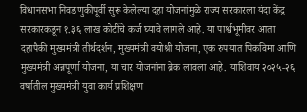विधानसभा निवडणुकीपूर्वी सुरू केलेल्या दहा योजनांमुळे राज्य सरकारला यंदा केंद्र सरकारकडून १.३६ लाख कोटींचे कर्ज घ्यावे लागले आहे. या पार्श्वभूमीवर आता दहापैकी मुख्यमंत्री तीर्थदर्शन, मुख्यमंत्री वयोश्री योजना, एक रुपयात पिकविमा आणि मुख्यमंत्री अन्नपूर्णा योजना, या चार योजनांना ब्रेक लावला आहे. याशिवाय २०२५-२६ वर्षातील मुख्यमंत्री युवा कार्य प्रशिक्षण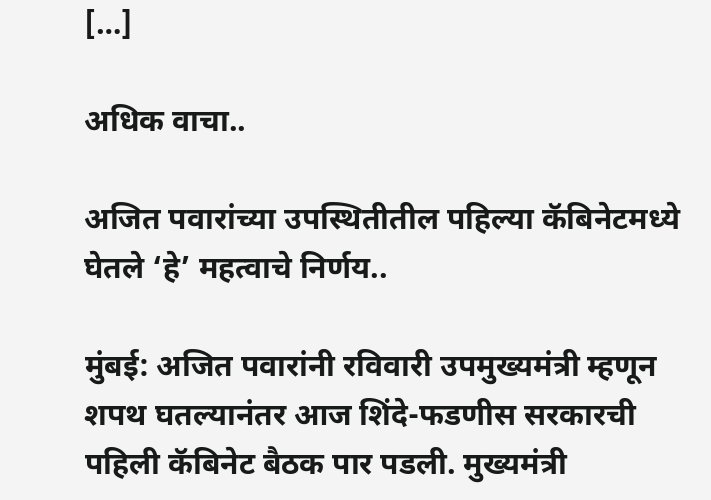[…]

अधिक वाचा..

अजित पवारांच्या उपस्थितीतील पहिल्या कॅबिनेटमध्ये घेतले ‘हे’ महत्वाचे निर्णय..

मुंबई: अजित पवारांनी रविवारी उपमुख्यमंत्री म्हणून शपथ घतल्यानंतर आज शिंदे-फडणीस सरकारची पहिली कॅबिनेट बैठक पार पडली. मुख्यमंत्री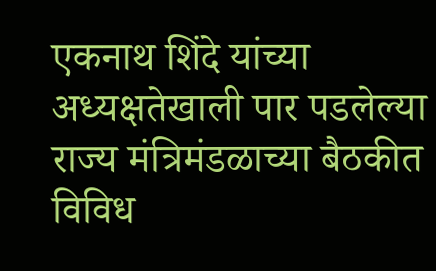एकनाथ शिंदे यांच्या अध्यक्षतेखाली पार पडलेल्या राज्य मंत्रिमंडळाच्या बैठकीत विविध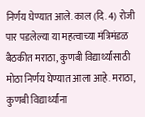निर्णय घेण्यात आले. काल (दि. 4) रोजी पार पडलेल्या या महत्वाच्या मंत्रिमंडळ बैठकीत मराठा, कुणबी विद्यार्थ्यांसाठी मोठा निर्णय घेण्यात आला आहे. मराठा, कुणबी विद्यार्थ्यांना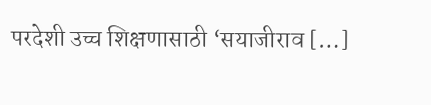परदेशी उच्च शिक्षणासाठी ‘सयाजीराव […]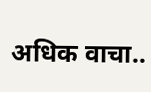अधिक वाचा..